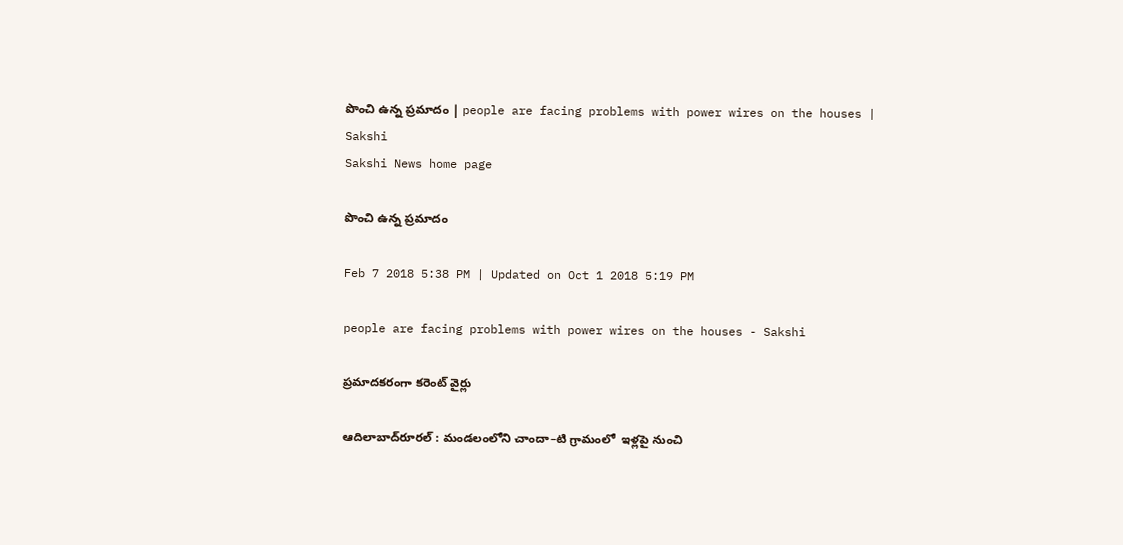పొంచి ఉన్న ప్రమాదం | people are facing problems with power wires on the houses | Sakshi
Sakshi News home page

పొంచి ఉన్న ప్రమాదం

Feb 7 2018 5:38 PM | Updated on Oct 1 2018 5:19 PM

people are facing problems with power wires on the houses - Sakshi

ప్రమాదకరంగా కరెంట్‌ వైర్లు

ఆదిలాబాద్‌రూరల్‌ : మండలంలోని చాందా–టి గ్రామంలో  ఇళ్లపై నుంచి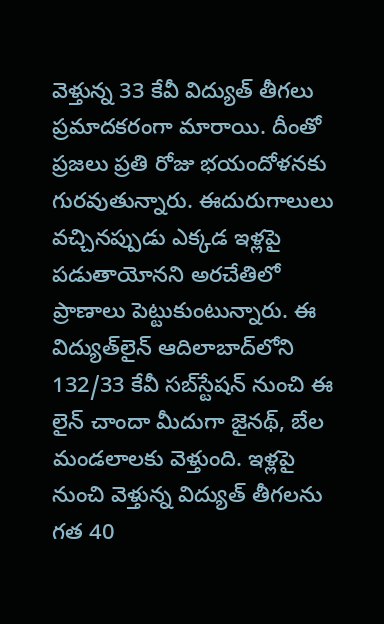వెళ్తున్న 33 కేవీ విద్యుత్‌ తీగలు ప్రమాదకరంగా మారాయి. దీంతో ప్రజలు ప్రతి రోజు భయందోళనకు గురవుతున్నారు. ఈదురుగాలులు వచ్చినప్పుడు ఎక్కడ ఇళ్లపై  పడుతాయోనని అరచేతిలో ప్రాణాలు పెట్టుకుంటున్నారు. ఈ విద్యుత్‌లైన్‌ ఆదిలాబాద్‌లోని 132/33 కేవీ సబ్‌స్టేషన్‌ నుంచి ఈ లైన్‌ చాందా మీదుగా జైనథ్, బేల మండలాలకు వెళ్తుంది. ఇళ్లపై నుంచి వెళ్తున్న విద్యుత్‌ తీగలను గత 40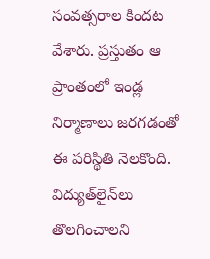సంవత్సరాల కిందట వేశారు. ప్రస్తుతం ఆ ప్రాంతంలో ఇండ్ల నిర్మాణాలు జరగడంతో ఈ పరిస్థితి నెలకొంది. విద్యుత్‌లైన్‌లు తొలగించాలని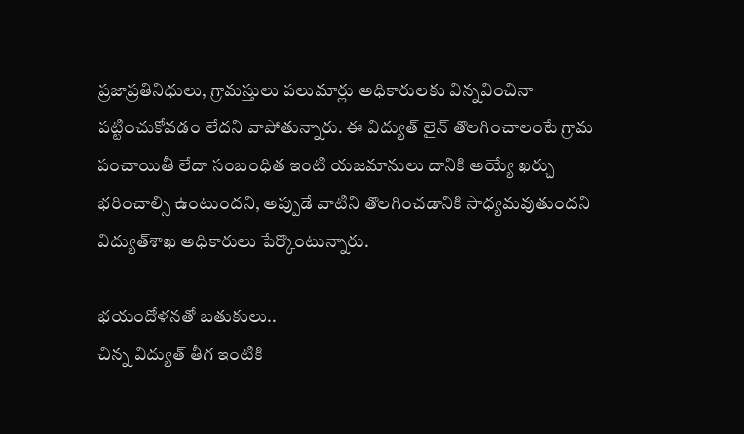ప్రజాప్రతినిధులు, గ్రామస్తులు పలుమార్లు అధికారులకు విన్నవించినా  పట్టించుకోవడం లేదని వాపోతున్నారు. ఈ విద్యుత్‌ లైన్‌ తొలగించాలంటే గ్రామ పంచాయితీ లేదా సంబంధిత ఇంటి యజమానులు దానికి అయ్యే ఖర్చు భరించాల్సి ఉంటుందని, అప్పుడే వాటిని తొలగించడానికి సాధ్యమవుతుందని విద్యుత్‌శాఖ అధికారులు పేర్కొంటున్నారు.

భయందోళనతో బతుకులు..
చిన్న విద్యుత్‌ తీగ ఇంటికి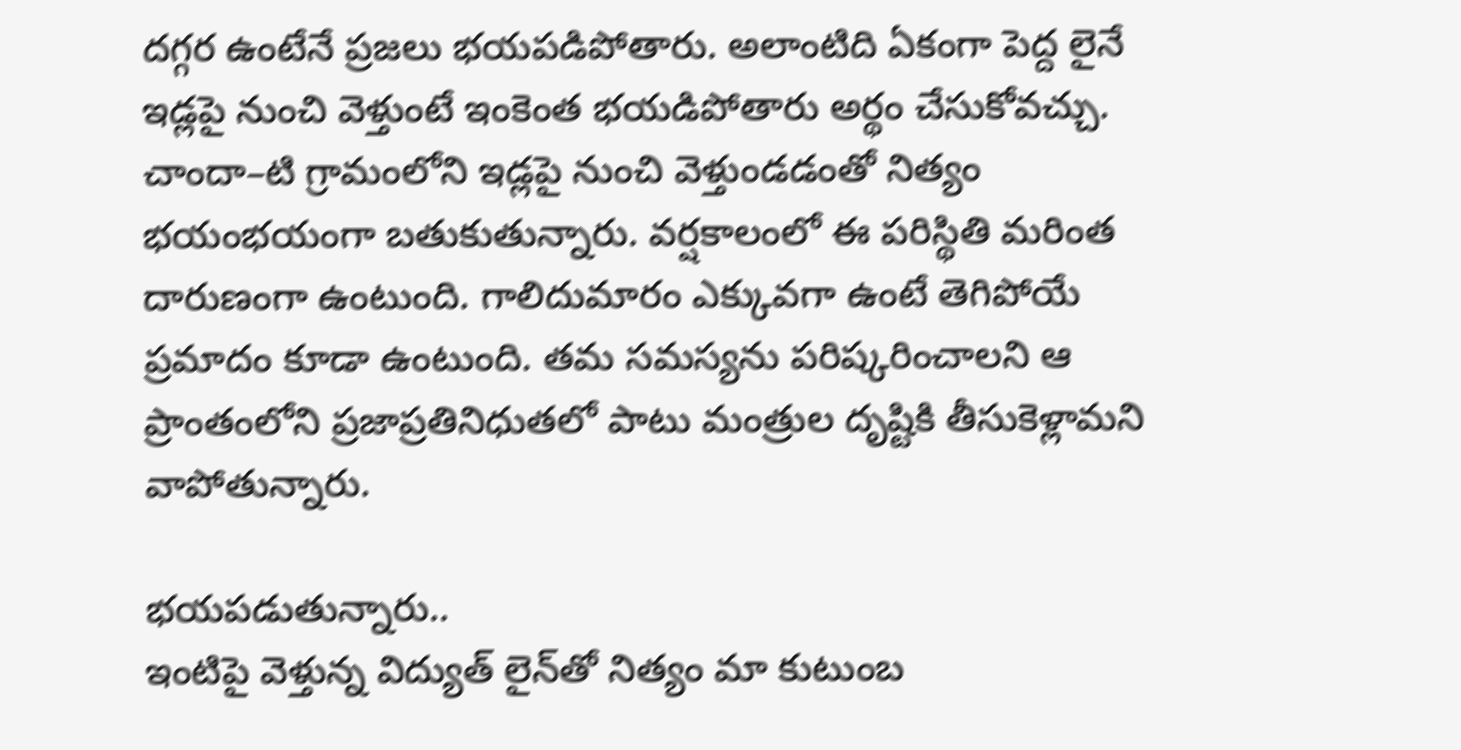దగ్గర ఉంటేనే ప్రజలు భయపడిపోతారు. అలాంటిది ఏకంగా పెద్ద లైనే ఇడ్లపై నుంచి వెళ్తుంటే ఇంకెంత భయడిపోతారు అర్థం చేసుకోవచ్చు. చాందా–టి గ్రామంలోని ఇడ్లపై నుంచి వెళ్తుండడంతో నిత్యం భయంభయంగా బతుకుతున్నారు. వర్షకాలంలో ఈ పరిస్థితి మరింత దారుణంగా ఉంటుంది. గాలిదుమారం ఎక్కువగా ఉంటే తెగిపోయే ప్రమాదం కూడా ఉంటుంది. తమ సమస్యను పరిష్కరించాలని ఆ ప్రాంతంలోని ప్రజాప్రతినిధుతలో పాటు మంత్రుల దృష్టికి తీసుకెళ్లామని వాపోతున్నారు.

భయపడుతున్నారు..
ఇంటిపై వెళ్తున్న విద్యుత్‌ లైన్‌తో నిత్యం మా కుటుంబ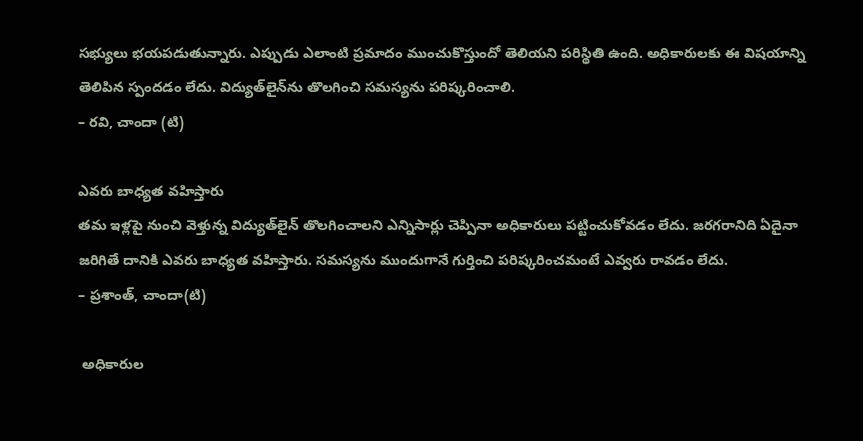సభ్యులు భయపడుతున్నారు. ఎప్పుడు ఎలాంటి ప్రమాదం ముంచుకొస్తుందో తెలియని పరిస్థితి ఉంది. అధికారులకు ఈ విషయాన్ని తెలిపిన స్పందడం లేదు. విద్యుత్‌లైన్‌ను తొలగించి సమస్యను పరిష్కరించాలి.
– రవి, చాందా (టి)

ఎవరు బాధ్యత వహిస్తారు
తమ ఇళ్లపై నుంచి వెళ్తున్న విద్యుత్‌లైన్‌ తొలగించాలని ఎన్నిసార్లు చెప్పినా అధికారులు పట్టించుకోవడం లేదు. జరగరానిది ఏదైనా జరిగితే దానికి ఎవరు బాధ్యత వహిస్తారు. సమస్యను ముందుగానే గుర్తించి పరిష్కరించమంటే ఎవ్వరు రావడం లేదు.
– ప్రశాంత్, చాందా(టి)

 అధికారుల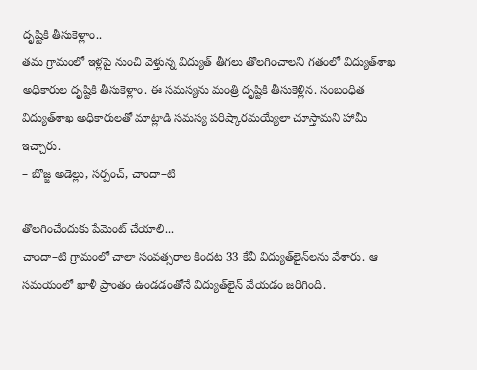దృష్టికి తీసుకెళ్లాం..
తమ గ్రామంలో ఇళ్లపై నుంచి వెళ్తున్న విద్యుత్‌ తీగలు తొలగించాలని గతంలో విద్యుత్‌శాఖ అధికారుల దృష్టికి తీసుకెళ్లాం. ఈ సమస్యను మంత్రి దృష్టికి తీసుకెళ్లిన. సంబంధిత విద్యుత్‌శాఖ అధికారులతో మాట్లాడి సమస్య పరిష్కారమయ్యేలా చూస్తామని హామీ ఇచ్చారు.
– బొజ్జ అడెల్లు, సర్పంచ్, చాందా–టి

తొలగించేందుకు పేమెంట్‌ చేయాలి...
చాందా–టి గ్రామంలో చాలా సంవత్సరాల కిందట 33 కేవీ విద్యుత్‌లైన్‌లను వేశారు. ఆ సమయంలో ఖాళీ ప్రాంతం ఉండడంతోనే విద్యుత్‌లైన్‌ వేయడం జరిగింది.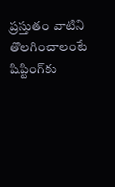ప్రస్తుతం వాటిని తొలగించాలంటే షిప్టింగ్‌కు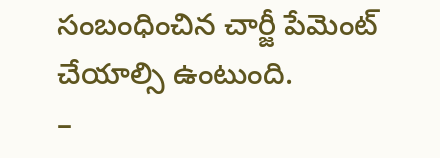సంబంధించిన చార్జీ పేమెంట్‌ చేయాల్సి ఉంటుంది.
–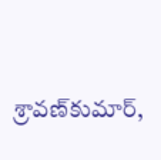శ్రావణ్‌కుమార్,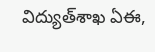విద్యుత్‌శాఖ ఏఈ,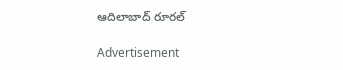ఆదిలాబాద్‌ రూరల్‌

Advertisement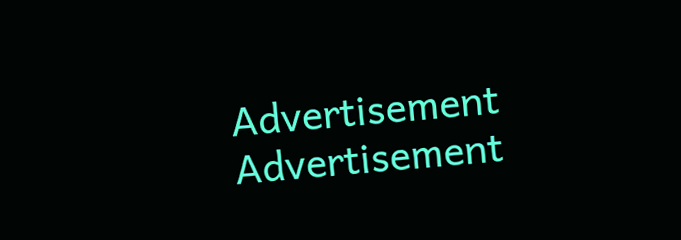Advertisement
Advertisement